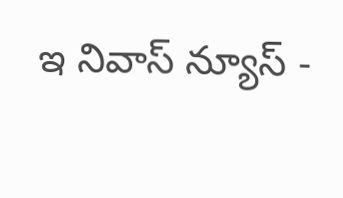ఇ నివాస్ న్యూస్ -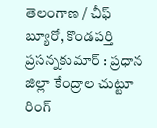తెలంగాణ / చీఫ్ బ్యూరో, కొండపర్తి ప్రసన్నకుమార్ : ప్రధాన జిల్లా కేంద్రాల చుట్టూ రింగ్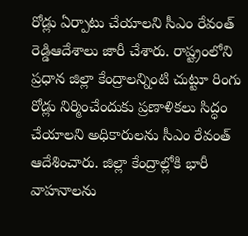రోడ్లు ఏర్పాటు చేయాలని సీఎం రేవంత్ రెడ్డిఆదేశాలు జారీ చేశారు. రాష్ట్రంలోని ప్రధాన జిల్లా కేంద్రాలన్నింటి చుట్టూ రింగు రోడ్లు నిర్మించేందుకు ప్రణాళికలు సిద్ధం చేయాలని అధికారులను సీఎం రేవంత్ ఆదేశించారు. జిల్లా కేంద్రాల్లోకి భారీ వాహనాలను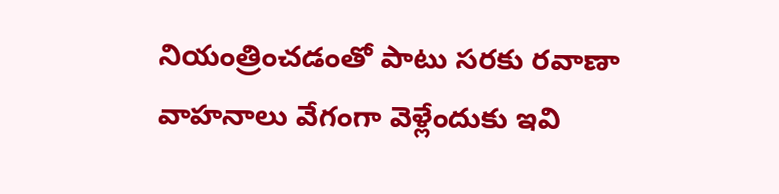నియంత్రించడంతో పాటు సరకు రవాణా వాహనాలు వేగంగా వెళ్లేందుకు ఇవి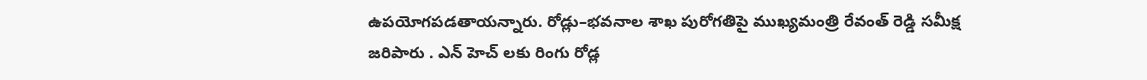ఉపయోగపడతాయన్నారు. రోడ్లు–భవనాల శాఖ పురోగతిపై ముఖ్యమంత్రి రేవంత్ రెడ్డి సమీక్ష జరిపారు . ఎన్ హెచ్ లకు రింగు రోడ్ల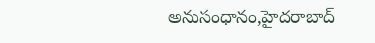అనుసంధానం,హైదరాబాద్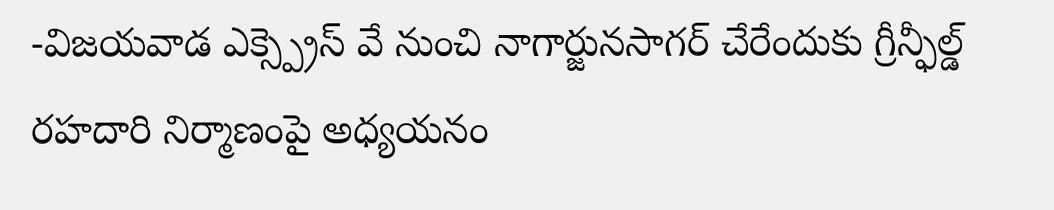-విజయవాడ ఎక్స్ప్రెస్ వే నుంచి నాగార్జునసాగర్ చేరేందుకు గ్రీన్ఫీల్డ్ రహదారి నిర్మాణంపై అధ్యయనం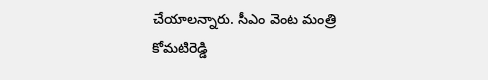చేయాలన్నారు. సీఎం వెంట మంత్రి కోమటిరెడ్డి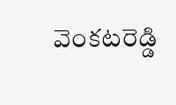వెంకటరెడ్డి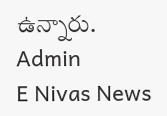ఉన్నారు.
Admin
E Nivas News